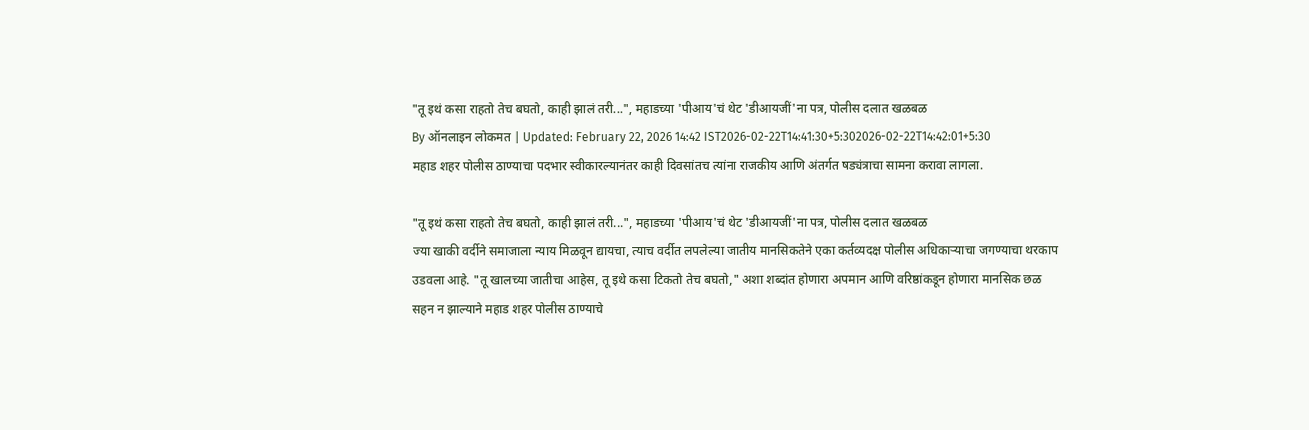"तू इथं कसा राहतो तेच बघतो, काही झालं तरी...", महाडच्या 'पीआय'चं थेट 'डीआयजीं'ना पत्र, पोलीस दलात खळबळ
By ऑनलाइन लोकमत | Updated: February 22, 2026 14:42 IST2026-02-22T14:41:30+5:302026-02-22T14:42:01+5:30
महाड शहर पोलीस ठाण्याचा पदभार स्वीकारल्यानंतर काही दिवसांतच त्यांना राजकीय आणि अंतर्गत षड्यंत्राचा सामना करावा लागला.

"तू इथं कसा राहतो तेच बघतो, काही झालं तरी...", महाडच्या 'पीआय'चं थेट 'डीआयजीं'ना पत्र, पोलीस दलात खळबळ
ज्या खाकी वर्दीने समाजाला न्याय मिळवून द्यायचा, त्याच वर्दीत लपलेल्या जातीय मानसिकतेने एका कर्तव्यदक्ष पोलीस अधिकाऱ्याचा जगण्याचा थरकाप उडवला आहे. "तू खालच्या जातीचा आहेस, तू इथे कसा टिकतो तेच बघतो," अशा शब्दांत होणारा अपमान आणि वरिष्ठांकडून होणारा मानसिक छळ सहन न झाल्याने महाड शहर पोलीस ठाण्याचे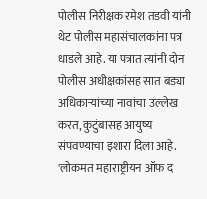पोलीस निरीक्षक रमेश तडवी यांनी थेट पोलीस महासंचालकांना पत्र धाडले आहे. या पत्रात त्यांनी दोन पोलीस अधीक्षकांसह सात बड्या अधिकाऱ्यांच्या नावांचा उल्लेख करत, कुटुंबासह आयुष्य संपवण्याचा इशारा दिला आहे.
'लोकमत महाराष्ट्रीयन ऑफ द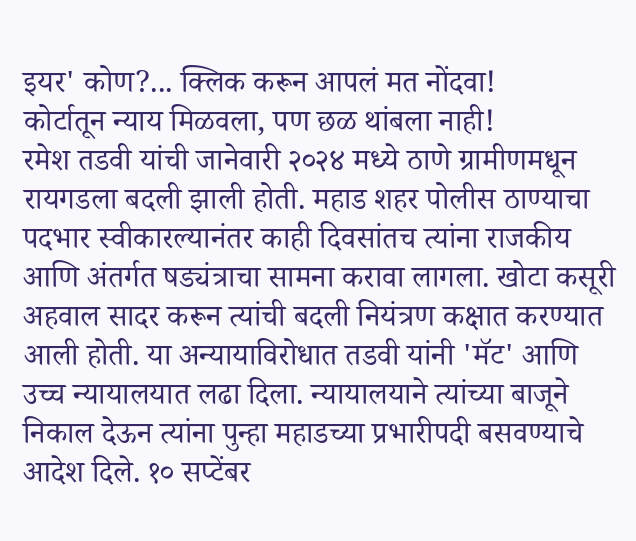इयर' कोण?... क्लिक करून आपलं मत नोंदवा!
कोर्टातून न्याय मिळवला, पण छळ थांबला नाही!
रमेश तडवी यांची जानेवारी २०२४ मध्ये ठाणे ग्रामीणमधून रायगडला बदली झाली होती. महाड शहर पोलीस ठाण्याचा पदभार स्वीकारल्यानंतर काही दिवसांतच त्यांना राजकीय आणि अंतर्गत षड्यंत्राचा सामना करावा लागला. खोटा कसूरी अहवाल सादर करून त्यांची बदली नियंत्रण कक्षात करण्यात आली होती. या अन्यायाविरोधात तडवी यांनी 'मॅट' आणि उच्च न्यायालयात लढा दिला. न्यायालयाने त्यांच्या बाजूने निकाल देऊन त्यांना पुन्हा महाडच्या प्रभारीपदी बसवण्याचे आदेश दिले. १० सप्टेंबर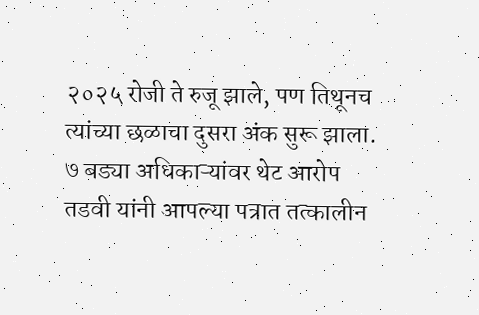२०२५ रोजी ते रुजू झाले, पण तिथूनच त्यांच्या छळाचा दुसरा अंक सुरू झाला.
७ बड्या अधिकाऱ्यांवर थेट आरोप
तडवी यांनी आपल्या पत्रात तत्कालीन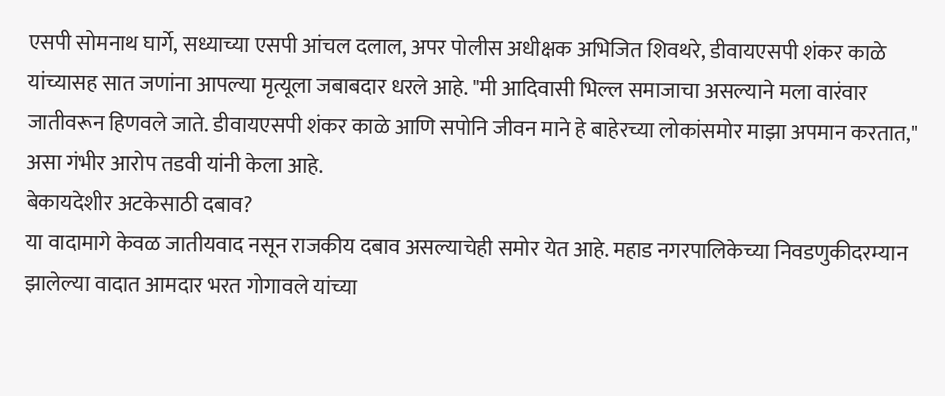एसपी सोमनाथ घार्गे, सध्याच्या एसपी आंचल दलाल, अपर पोलीस अधीक्षक अभिजित शिवथरे, डीवायएसपी शंकर काळे यांच्यासह सात जणांना आपल्या मृत्यूला जबाबदार धरले आहे. "मी आदिवासी भिल्ल समाजाचा असल्याने मला वारंवार जातीवरून हिणवले जाते. डीवायएसपी शंकर काळे आणि सपोनि जीवन माने हे बाहेरच्या लोकांसमोर माझा अपमान करतात," असा गंभीर आरोप तडवी यांनी केला आहे.
बेकायदेशीर अटकेसाठी दबाव?
या वादामागे केवळ जातीयवाद नसून राजकीय दबाव असल्याचेही समोर येत आहे. महाड नगरपालिकेच्या निवडणुकीदरम्यान झालेल्या वादात आमदार भरत गोगावले यांच्या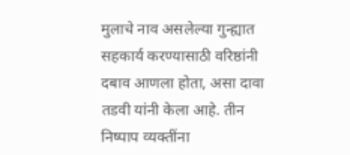मुलाचे नाव असलेल्या गुन्ह्यात सहकार्य करण्यासाठी वरिष्ठांनी दबाव आणला होता, असा दावा तडवी यांनी केला आहे. तीन निष्पाप व्यक्तींना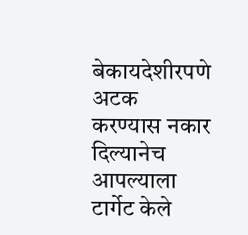बेकायदेशीरपणे अटक करण्यास नकार दिल्यानेच आपल्याला टार्गेट केले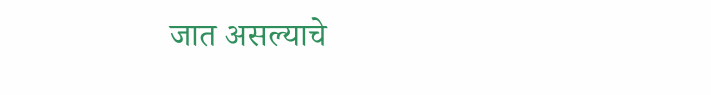जात असल्याचे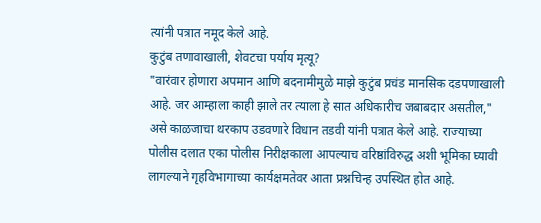त्यांनी पत्रात नमूद केले आहे.
कुटुंब तणावाखाली, शेवटचा पर्याय मृत्यू?
"वारंवार होणारा अपमान आणि बदनामीमुळे माझे कुटुंब प्रचंड मानसिक दडपणाखाली आहे. जर आम्हाला काही झाले तर त्याला हे सात अधिकारीच जबाबदार असतील," असे काळजाचा थरकाप उडवणारे विधान तडवी यांनी पत्रात केले आहे. राज्याच्या पोलीस दलात एका पोलीस निरीक्षकाला आपल्याच वरिष्ठांविरुद्ध अशी भूमिका घ्यावी लागल्याने गृहविभागाच्या कार्यक्षमतेवर आता प्रश्नचिन्ह उपस्थित होत आहे.